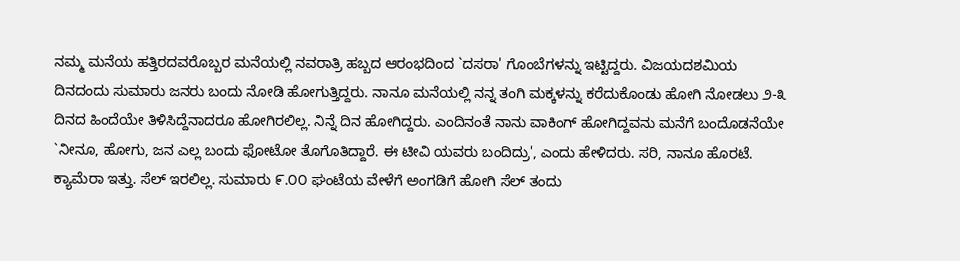ನಮ್ಮ ಮನೆಯ ಹತ್ತಿರದವರೊಬ್ಬರ ಮನೆಯಲ್ಲಿ ನವರಾತ್ರಿ ಹಬ್ಬದ ಆರಂಭದಿಂದ `ದಸರಾ' ಗೊಂಬೆಗಳನ್ನು ಇಟ್ಟಿದ್ದರು. ವಿಜಯದಶಮಿಯ ದಿನದಂದು ಸುಮಾರು ಜನರು ಬಂದು ನೋಡಿ ಹೋಗುತ್ತಿದ್ದರು. ನಾನೂ ಮನೆಯಲ್ಲಿ ನನ್ನ ತಂಗಿ ಮಕ್ಕಳನ್ನು ಕರೆದುಕೊಂಡು ಹೋಗಿ ನೋಡಲು ೨-೩ ದಿನದ ಹಿಂದೆಯೇ ತಿಳಿಸಿದ್ದೆನಾದರೂ ಹೋಗಿರಲಿಲ್ಲ. ನಿನ್ನೆ ದಿನ ಹೋಗಿದ್ದರು. ಎಂದಿನಂತೆ ನಾನು ವಾಕಿಂಗ್ ಹೋಗಿದ್ದವನು ಮನೆಗೆ ಬಂದೊಡನೆಯೇ `ನೀನೂ, ಹೋಗು, ಜನ ಎಲ್ಲ ಬಂದು ಫೋಟೋ ತೊಗೊತಿದ್ದಾರೆ. ಈ ಟೀವಿ ಯವರು ಬಂದಿದ್ರು', ಎಂದು ಹೇಳಿದರು. ಸರಿ, ನಾನೂ ಹೊರಟೆ. ಕ್ಯಾಮೆರಾ ಇತ್ತು. ಸೆಲ್ ಇರಲಿಲ್ಲ. ಸುಮಾರು ೯.೦೦ ಘಂಟೆಯ ವೇಳೆಗೆ ಅಂಗಡಿಗೆ ಹೋಗಿ ಸೆಲ್ ತಂದು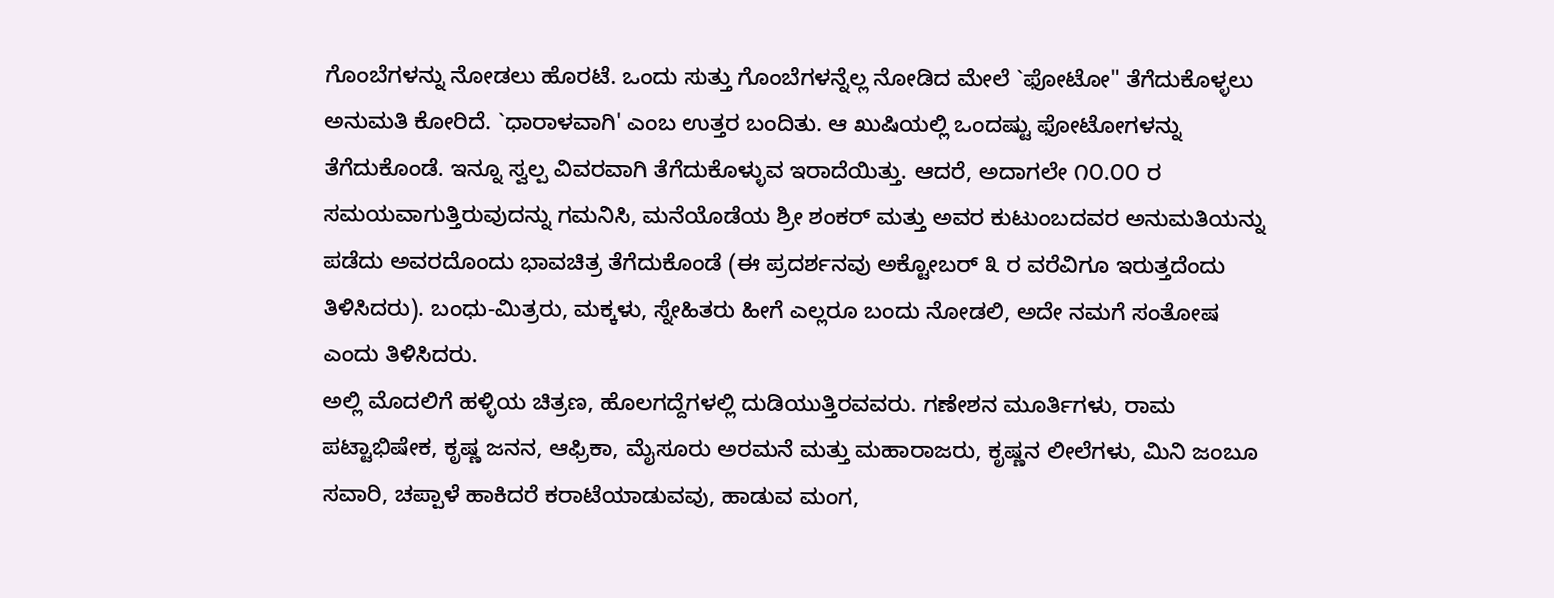ಗೊಂಬೆಗಳನ್ನು ನೋಡಲು ಹೊರಟೆ. ಒಂದು ಸುತ್ತು ಗೊಂಬೆಗಳನ್ನೆಲ್ಲ ನೋಡಿದ ಮೇಲೆ `ಫೋಟೋ" ತೆಗೆದುಕೊಳ್ಳಲು ಅನುಮತಿ ಕೋರಿದೆ. `ಧಾರಾಳವಾಗಿ' ಎಂಬ ಉತ್ತರ ಬಂದಿತು. ಆ ಖುಷಿಯಲ್ಲಿ ಒಂದಷ್ಟು ಫೋಟೋಗಳನ್ನು ತೆಗೆದುಕೊಂಡೆ. ಇನ್ನೂ ಸ್ವಲ್ಪ ವಿವರವಾಗಿ ತೆಗೆದುಕೊಳ್ಳುವ ಇರಾದೆಯಿತ್ತು. ಆದರೆ, ಅದಾಗಲೇ ೧೦.೦೦ ರ ಸಮಯವಾಗುತ್ತಿರುವುದನ್ನು ಗಮನಿಸಿ, ಮನೆಯೊಡೆಯ ಶ್ರೀ ಶಂಕರ್ ಮತ್ತು ಅವರ ಕುಟುಂಬದವರ ಅನುಮತಿಯನ್ನು ಪಡೆದು ಅವರದೊಂದು ಭಾವಚಿತ್ರ ತೆಗೆದುಕೊಂಡೆ (ಈ ಪ್ರದರ್ಶನವು ಅಕ್ಟೋಬರ್ ೩ ರ ವರೆವಿಗೂ ಇರುತ್ತದೆಂದು ತಿಳಿಸಿದರು). ಬಂಧು-ಮಿತ್ರರು, ಮಕ್ಕಳು, ಸ್ನೇಹಿತರು ಹೀಗೆ ಎಲ್ಲರೂ ಬಂದು ನೋಡಲಿ, ಅದೇ ನಮಗೆ ಸಂತೋಷ ಎಂದು ತಿಳಿಸಿದರು.
ಅಲ್ಲಿ ಮೊದಲಿಗೆ ಹಳ್ಳಿಯ ಚಿತ್ರಣ, ಹೊಲಗದ್ದೆಗಳಲ್ಲಿ ದುಡಿಯುತ್ತಿರವವರು. ಗಣೇಶನ ಮೂರ್ತಿಗಳು, ರಾಮ ಪಟ್ಟಾಭಿಷೇಕ, ಕೃಷ್ಣ ಜನನ, ಆಫ್ರಿಕಾ, ಮೈಸೂರು ಅರಮನೆ ಮತ್ತು ಮಹಾರಾಜರು, ಕೃಷ್ಣನ ಲೀಲೆಗಳು, ಮಿನಿ ಜಂಬೂ ಸವಾರಿ, ಚಪ್ಪಾಳೆ ಹಾಕಿದರೆ ಕರಾಟೆಯಾಡುವವು, ಹಾಡುವ ಮಂಗ,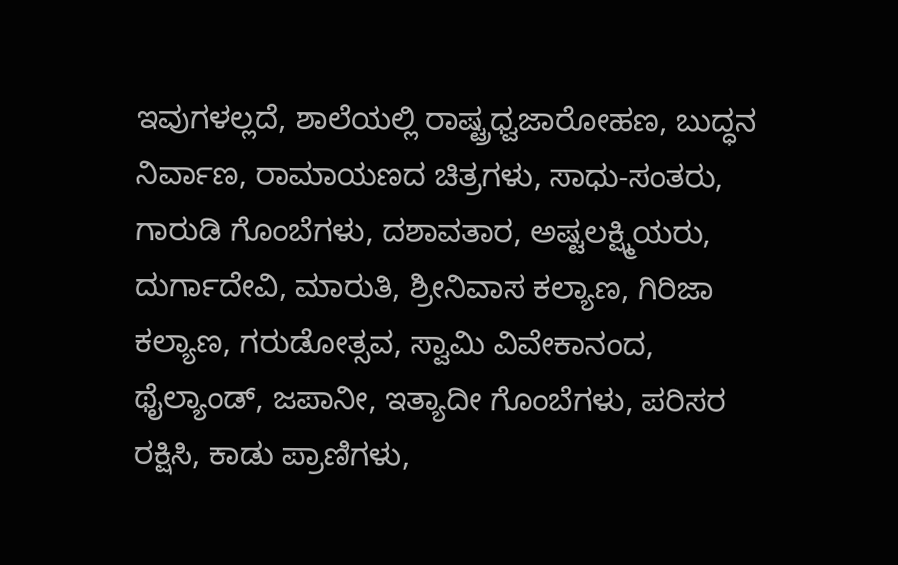ಇವುಗಳಲ್ಲದೆ, ಶಾಲೆಯಲ್ಲಿ ರಾಷ್ಟ್ರಧ್ವಜಾರೋಹಣ, ಬುದ್ಧನ ನಿರ್ವಾಣ, ರಾಮಾಯಣದ ಚಿತ್ರಗಳು, ಸಾಧು-ಸಂತರು, ಗಾರುಡಿ ಗೊಂಬೆಗಳು, ದಶಾವತಾರ, ಅಷ್ಟಲಕ್ಷ್ಮಿಯರು, ದುರ್ಗಾದೇವಿ, ಮಾರುತಿ, ಶ್ರೀನಿವಾಸ ಕಲ್ಯಾಣ, ಗಿರಿಜಾ ಕಲ್ಯಾಣ, ಗರುಡೋತ್ಸವ, ಸ್ವಾಮಿ ವಿವೇಕಾನಂದ, ಥೈಲ್ಯಾಂಡ್, ಜಪಾನೀ, ಇತ್ಯಾದೀ ಗೊಂಬೆಗಳು, ಪರಿಸರ ರಕ್ಷಿಸಿ, ಕಾಡು ಪ್ರಾಣಿಗಳು,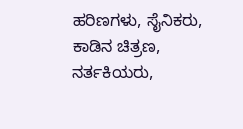ಹರಿಣಗಳು, ಸೈನಿಕರು, ಕಾಡಿನ ಚಿತ್ರಣ, ನರ್ತಕಿಯರು,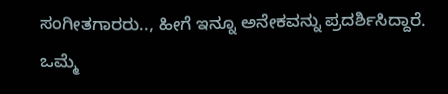ಸಂಗೀತಗಾರರು.., ಹೀಗೆ ಇನ್ನೂ ಅನೇಕವನ್ನು ಪ್ರದರ್ಶಿಸಿದ್ದಾರೆ.
ಒಮ್ಮೆ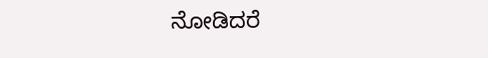ನೋಡಿದರೆ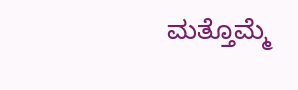ಮತ್ತೊಮ್ಮೆ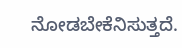ನೋಡಬೇಕೆನಿಸುತ್ತದೆ.